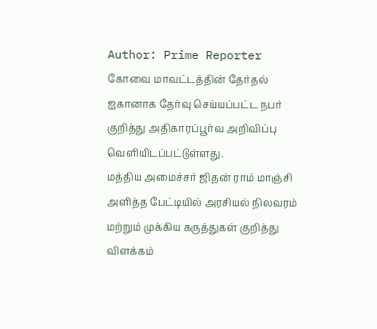Author: Prime Reporter
கோவை மாவட்டத்தின் தேர்தல் ஐகானாக தேர்வு செய்யப்பட்ட நபர் குறித்து அதிகாரப்பூர்வ அறிவிப்பு வெளியிடப்பட்டுள்ளது.
மத்திய அமைச்சர் ஜிதன் ராம் மாஞ்சி அளித்த பேட்டியில் அரசியல் நிலவரம் மற்றும் முக்கிய கருத்துகள் குறித்து விளக்கம்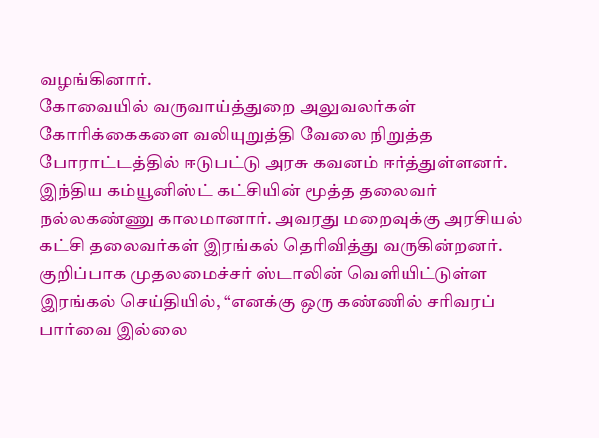வழங்கினார்.
கோவையில் வருவாய்த்துறை அலுவலர்கள் கோரிக்கைகளை வலியுறுத்தி வேலை நிறுத்த போராட்டத்தில் ஈடுபட்டு அரசு கவனம் ஈர்த்துள்ளனர்.
இந்திய கம்யூனிஸ்ட் கட்சியின் மூத்த தலைவர் நல்லகண்ணு காலமானார். அவரது மறைவுக்கு அரசியல் கட்சி தலைவர்கள் இரங்கல் தெரிவித்து வருகின்றனர். குறிப்பாக முதலமைச்சர் ஸ்டாலின் வெளியிட்டுள்ள இரங்கல் செய்தியில், “எனக்கு ஒரு கண்ணில் சரிவரப் பார்வை இல்லை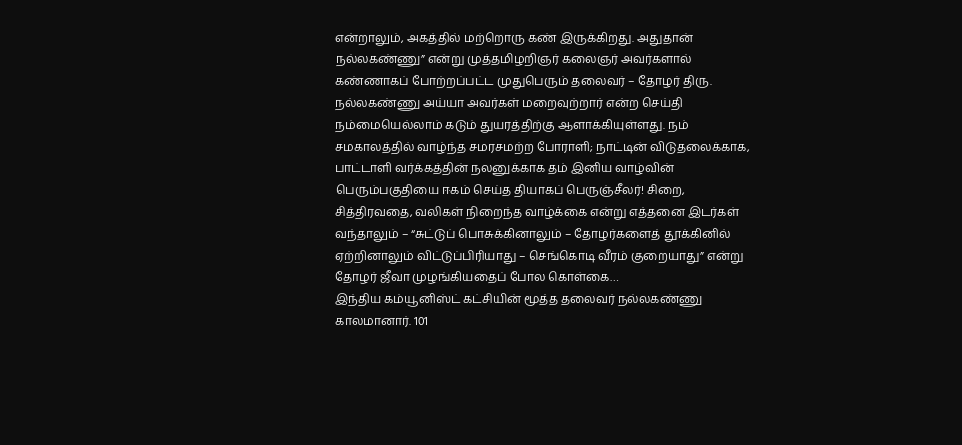என்றாலும், அகத்தில் மற்றொரு கண் இருக்கிறது. அதுதான் நல்லகண்ணு” என்று முத்தமிழறிஞர் கலைஞர் அவர்களால் கண்ணாகப் போற்றப்பட்ட முதுபெரும் தலைவர் – தோழர் திரு. நல்லகண்ணு அய்யா அவர்கள் மறைவுற்றார் என்ற செய்தி நம்மையெல்லாம் கடும் துயரத்திற்கு ஆளாக்கியுள்ளது. நம் சமகாலத்தில் வாழ்ந்த சமரசமற்ற போராளி; நாட்டின் விடுதலைக்காக, பாட்டாளி வர்க்கத்தின் நலனுக்காக தம் இனிய வாழ்வின் பெரும்பகுதியை ஈகம் செய்த தியாகப் பெருஞ்சீலர்! சிறை, சித்திரவதை, வலிகள் நிறைந்த வாழ்க்கை என்று எத்தனை இடர்கள் வந்தாலும் – “சுட்டுப் பொசுக்கினாலும் – தோழர்களைத் தூக்கினில் ஏற்றினாலும் விட்டுப்பிரியாது – செங்கொடி வீரம் குறையாது” என்று தோழர் ஜீவா முழங்கியதைப் போல கொள்கை…
இந்திய கம்யூனிஸ்ட் கட்சியின் மூத்த தலைவர் நல்லகண்ணு காலமானார். 101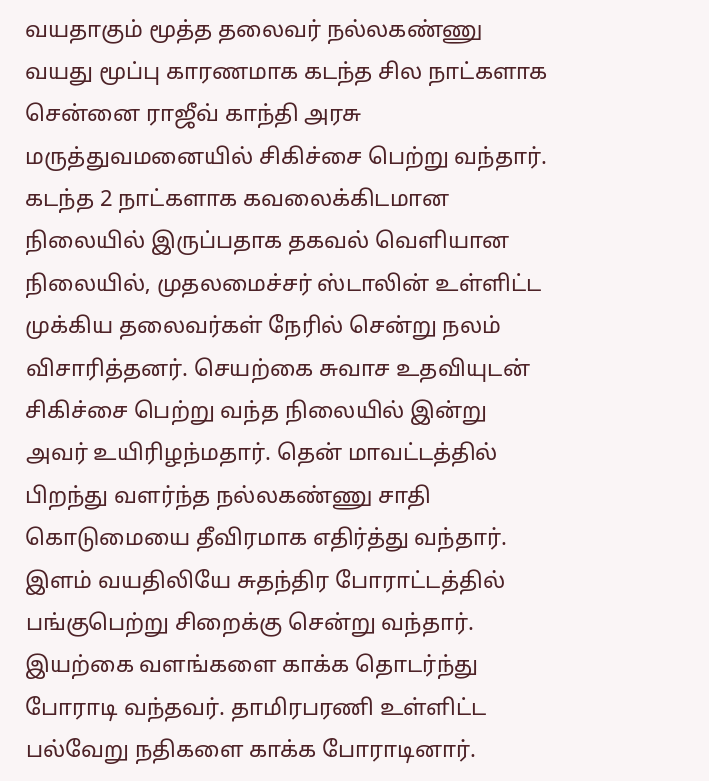வயதாகும் மூத்த தலைவர் நல்லகண்ணு வயது மூப்பு காரணமாக கடந்த சில நாட்களாக சென்னை ராஜீவ் காந்தி அரசு மருத்துவமனையில் சிகிச்சை பெற்று வந்தார். கடந்த 2 நாட்களாக கவலைக்கிடமான நிலையில் இருப்பதாக தகவல் வெளியான நிலையில், முதலமைச்சர் ஸ்டாலின் உள்ளிட்ட முக்கிய தலைவர்கள் நேரில் சென்று நலம் விசாரித்தனர். செயற்கை சுவாச உதவியுடன் சிகிச்சை பெற்று வந்த நிலையில் இன்று அவர் உயிரிழந்மதார். தென் மாவட்டத்தில் பிறந்து வளர்ந்த நல்லகண்ணு சாதி கொடுமையை தீவிரமாக எதிர்த்து வந்தார். இளம் வயதிலியே சுதந்திர போராட்டத்தில் பங்குபெற்று சிறைக்கு சென்று வந்தார். இயற்கை வளங்களை காக்க தொடர்ந்து போராடி வந்தவர். தாமிரபரணி உள்ளிட்ட பல்வேறு நதிகளை காக்க போராடினார்.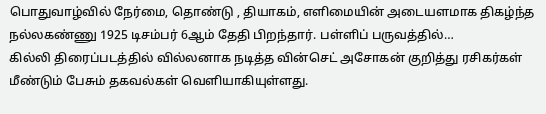பொதுவாழ்வில் நேர்மை, தொண்டு , தியாகம், எளிமையின் அடையளமாக திகழ்ந்த நல்லகண்ணு 1925 டிசம்பர் 6ஆம் தேதி பிறந்தார். பள்ளிப் பருவத்தில்…
கில்லி திரைப்படத்தில் வில்லனாக நடித்த வின்செட் அசோகன் குறித்து ரசிகர்கள் மீண்டும் பேசும் தகவல்கள் வெளியாகியுள்ளது.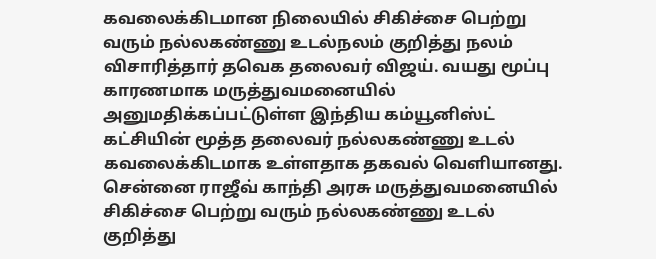கவலைக்கிடமான நிலையில் சிகிச்சை பெற்று வரும் நல்லகண்ணு உடல்நலம் குறித்து நலம் விசாரித்தார் தவெக தலைவர் விஜய். வயது மூப்பு காரணமாக மருத்துவமனையில் அனுமதிக்கப்பட்டுள்ள இந்திய கம்யூனிஸ்ட் கட்சியின் மூத்த தலைவர் நல்லகண்ணு உடல் கவலைக்கிடமாக உள்ளதாக தகவல் வெளியானது. சென்னை ராஜீவ் காந்தி அரசு மருத்துவமனையில் சிகிச்சை பெற்று வரும் நல்லகண்ணு உடல் குறித்து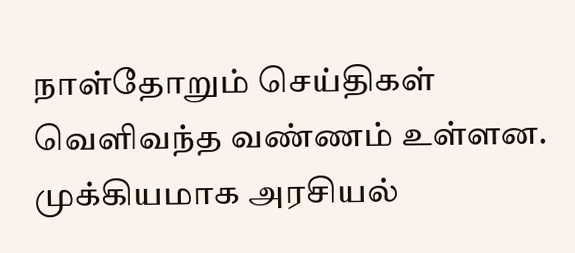நாள்தோறும் செய்திகள் வெளிவந்த வண்ணம் உள்ளன. முக்கியமாக அரசியல்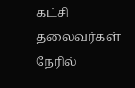கட்சி தலைவர்கள் நேரில்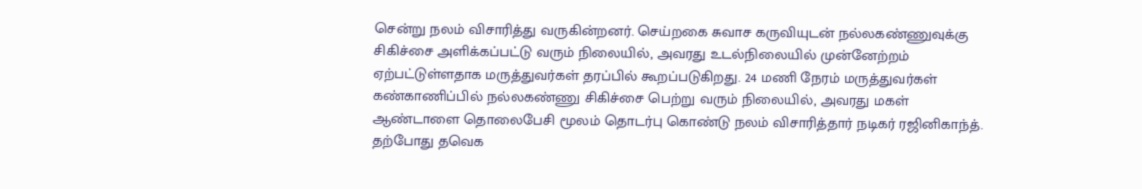சென்று நலம் விசாரித்து வருகின்றனர். செய்றகை சுவாச கருவியுடன் நல்லகண்ணுவுக்கு சிகிச்சை அளிக்கப்பட்டு வரும் நிலையில், அவரது உடல்நிலையில் முன்னேற்றம் ஏற்பட்டுள்ளதாக மருத்துவர்கள் தரப்பில் கூறப்படுகிறது. 24 மணி நேரம் மருத்துவர்கள் கண்காணிப்பில் நல்லகண்ணு சிகிச்சை பெற்று வரும் நிலையில், அவரது மகள் ஆண்டாளை தொலைபேசி மூலம் தொடர்பு கொண்டு நலம் விசாரித்தார் நடிகர் ரஜினிகாந்த். தற்போது தவெக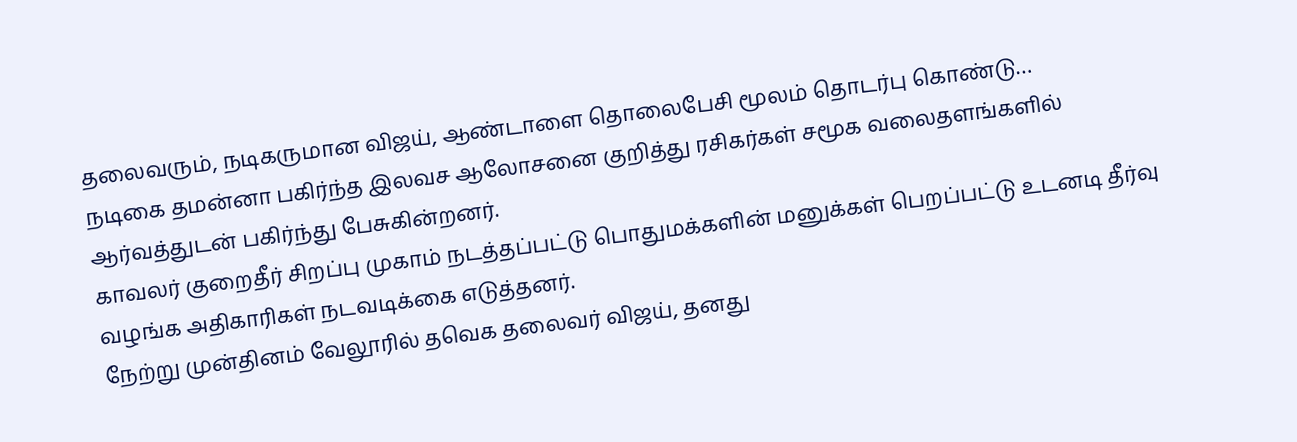தலைவரும், நடிகருமான விஜய், ஆண்டாளை தொலைபேசி மூலம் தொடர்பு கொண்டு…
நடிகை தமன்னா பகிர்ந்த இலவச ஆலோசனை குறித்து ரசிகர்கள் சமூக வலைதளங்களில் ஆர்வத்துடன் பகிர்ந்து பேசுகின்றனர்.
காவலர் குறைதீர் சிறப்பு முகாம் நடத்தப்பட்டு பொதுமக்களின் மனுக்கள் பெறப்பட்டு உடனடி தீர்வு வழங்க அதிகாரிகள் நடவடிக்கை எடுத்தனர்.
நேற்று முன்தினம் வேலூரில் தவெக தலைவர் விஜய், தனது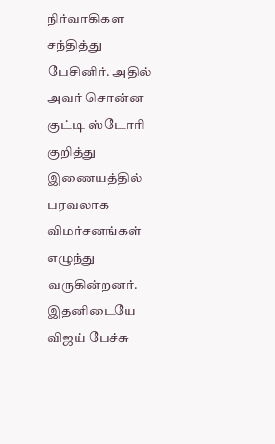நிர்வாகிகள சந்தித்து பேசினிர். அதில் அவர் சொன்ன குட்டி ஸ்டோரி குறித்து இணையத்தில் பரவலாக விமர்சனங்கள் எழுந்து வருகின்றனர். இதனிடையே விஜய் பேச்சு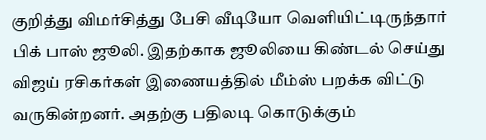குறித்து விமர்சித்து பேசி வீடியோ வெளியிட்டிருந்தார் பிக் பாஸ் ஜூலி. இதற்காக ஜூலியை கிண்டல் செய்து விஜய் ரசிகர்கள் இணையத்தில் மீம்ஸ் பறக்க விட்டு வருகின்றனர். அதற்கு பதிலடி கொடுக்கும்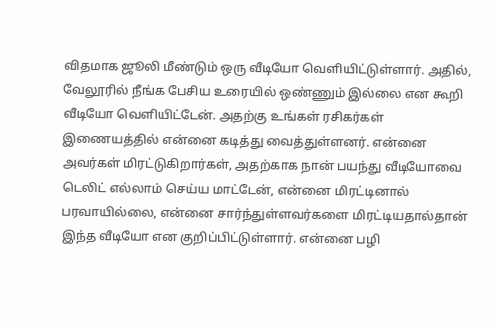விதமாக ஜூலி மீண்டும் ஒரு வீடியோ வெளியிட்டுள்ளார். அதில், வேலூரில் நீங்க பேசிய உரையில் ஒண்ணும் இல்லை என கூறி வீடியோ வெளியிட்டேன். அதற்கு உங்கள் ரசிகர்கள் இணையத்தில் என்னை கடித்து வைத்துள்ளனர். என்னை அவர்கள் மிரட்டுகிறார்கள், அதற்காக நான் பயந்து வீடியோவை டெலிட் எல்லாம் செய்ய மாட்டேன், என்னை மிரட்டினால் பரவாயில்லை, என்னை சார்ந்துள்ளவர்களை மிரட்டியதால்தான் இந்த வீடியோ என குறிப்பிட்டுள்ளார். என்னை பழி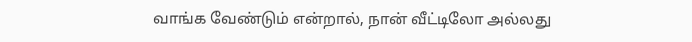வாங்க வேண்டும் என்றால், நான் வீட்டிலோ அல்லது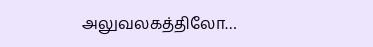அலுவலகத்திலோ…